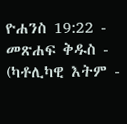ዮሐንስ 19:22 - መጽሐፍ ቅዱስ - (ካቶሊካዊ እትም -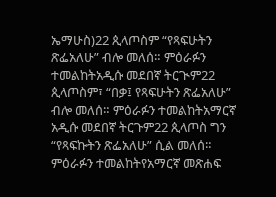ኤማሁስ)22 ጲላጦስም “የጻፍሁትን ጽፌአለሁ” ብሎ መለሰ። ምዕራፉን ተመልከትአዲሱ መደበኛ ትርጒም22 ጲላጦስም፣ “በቃ፤ የጻፍሁትን ጽፌአለሁ” ብሎ መለሰ። ምዕራፉን ተመልከትአማርኛ አዲሱ መደበኛ ትርጉም22 ጲላጦስ ግን “የጻፍኩትን ጽፌአለሁ” ሲል መለሰ። ምዕራፉን ተመልከትየአማርኛ መጽሐፍ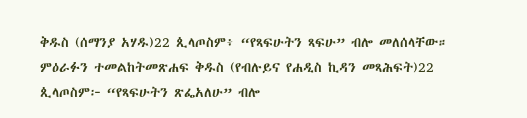ቅዱስ (ሰማንያ አሃዱ)22 ጲላጦስም፥ “የጻፍሁትን ጻፍሁ” ብሎ መለሰላቸው። ምዕራፉን ተመልከትመጽሐፍ ቅዱስ (የብሉይና የሐዲስ ኪዳን መጻሕፍት)22 ጲላጦስም፦ “የጻፍሁትን ጽፌአለሁ” ብሎ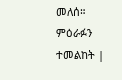መለሰ። ምዕራፉን ተመልከት |